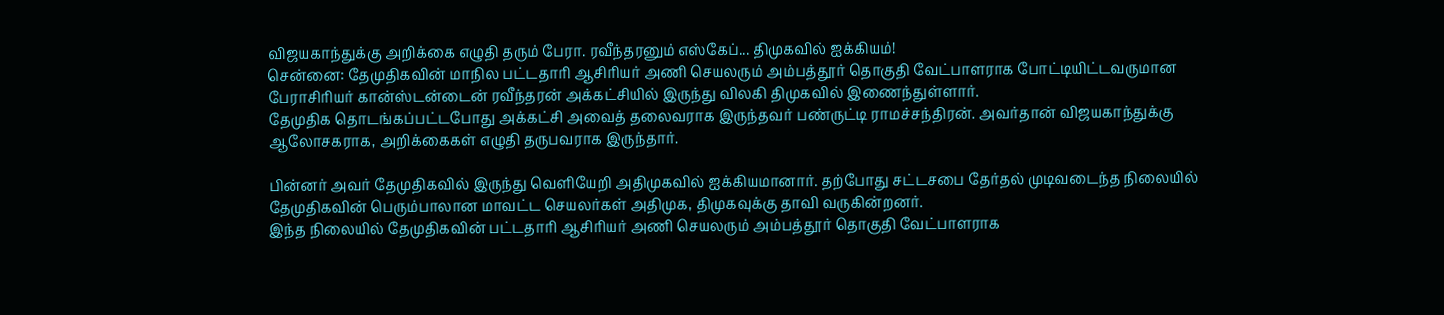விஜயகாந்துக்கு அறிக்கை எழுதி தரும் பேரா. ரவீந்தரனும் எஸ்கேப்... திமுகவில் ஐக்கியம்!
சென்னை: தேமுதிகவின் மாநில பட்டதாரி ஆசிரியர் அணி செயலரும் அம்பத்தூர் தொகுதி வேட்பாளராக போட்டியிட்டவருமான பேராசிரியர் கான்ஸ்டன்டைன் ரவீந்தரன் அக்கட்சியில் இருந்து விலகி திமுகவில் இணைந்துள்ளார்.
தேமுதிக தொடங்கப்பட்டபோது அக்கட்சி அவைத் தலைவராக இருந்தவர் பண்ருட்டி ராமச்சந்திரன். அவர்தான் விஜயகாந்துக்கு ஆலோசகராக, அறிக்கைகள் எழுதி தருபவராக இருந்தார்.

பின்னர் அவர் தேமுதிகவில் இருந்து வெளியேறி அதிமுகவில் ஐக்கியமானார். தற்போது சட்டசபை தேர்தல் முடிவடைந்த நிலையில் தேமுதிகவின் பெரும்பாலான மாவட்ட செயலர்கள் அதிமுக, திமுகவுக்கு தாவி வருகின்றனர்.
இந்த நிலையில் தேமுதிகவின் பட்டதாரி ஆசிரியர் அணி செயலரும் அம்பத்தூர் தொகுதி வேட்பாளராக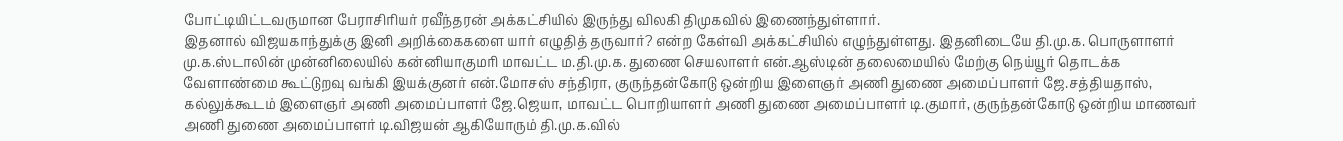போட்டியிட்டவருமான பேராசிரியர் ரவீந்தரன் அக்கட்சியில் இருந்து விலகி திமுகவில் இணைந்துள்ளார்.
இதனால் விஜயகாந்துக்கு இனி அறிக்கைகளை யார் எழுதித் தருவார்? என்ற கேள்வி அக்கட்சியில் எழுந்துள்ளது. இதனிடையே தி.மு.க. பொருளாளர் மு.க.ஸ்டாலின் முன்னிலையில் கன்னியாகுமரி மாவட்ட ம.தி.மு.க. துணை செயலாளர் என்.ஆஸ்டின் தலைமையில் மேற்கு நெய்யூர் தொடக்க வேளாண்மை கூட்டுறவு வங்கி இயக்குனர் என்.மோசஸ் சந்திரா, குருந்தன்கோடு ஒன்றிய இளைஞர் அணி துணை அமைப்பாளர் ஜே.சத்தியதாஸ், கல்லுக்கூடம் இளைஞர் அணி அமைப்பாளர் ஜே.ஜெயா, மாவட்ட பொறியாளர் அணி துணை அமைப்பாளர் டி.குமார், குருந்தன்கோடு ஒன்றிய மாணவர் அணி துணை அமைப்பாளர் டி.விஜயன் ஆகியோரும் தி.மு.க.வில்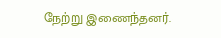நேற்று இணைந்தனர்.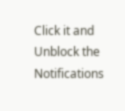Click it and Unblock the Notifications